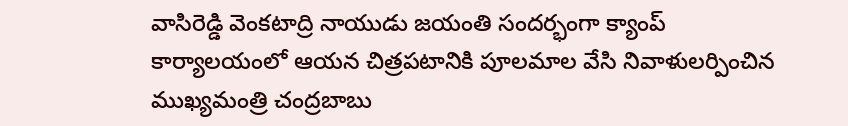వాసిరెడ్డి వెంకటాద్రి నాయుడు జయంతి సందర్భంగా క్యాంప్ కార్యాలయంలో ఆయన చిత్రపటానికి పూలమాల వేసి నివాళులర్పించిన ముఖ్యమంత్రి చంద్రబాబు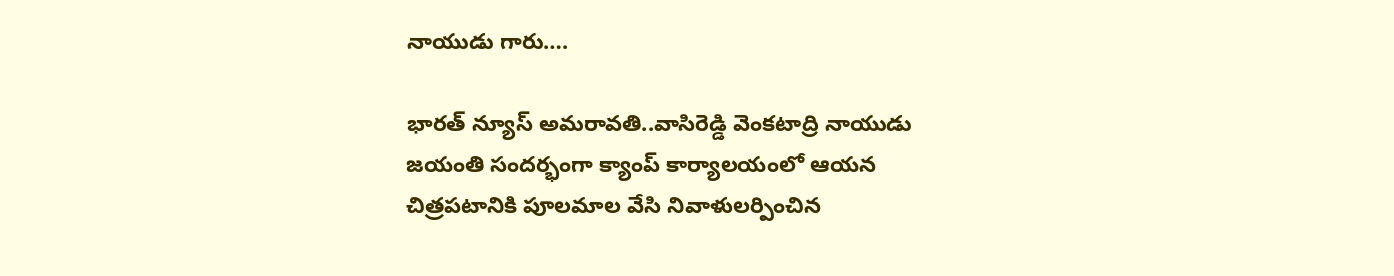నాయుడు గారు….

భారత్ న్యూస్ అమరావతి..వాసిరెడ్డి వెంకటాద్రి నాయుడు జయంతి సందర్భంగా క్యాంప్ కార్యాలయంలో ఆయన చిత్రపటానికి పూలమాల వేసి నివాళులర్పించిన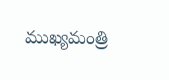ముఖ్యమంత్రి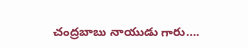చంద్రబాబు నాయుడు గారు….